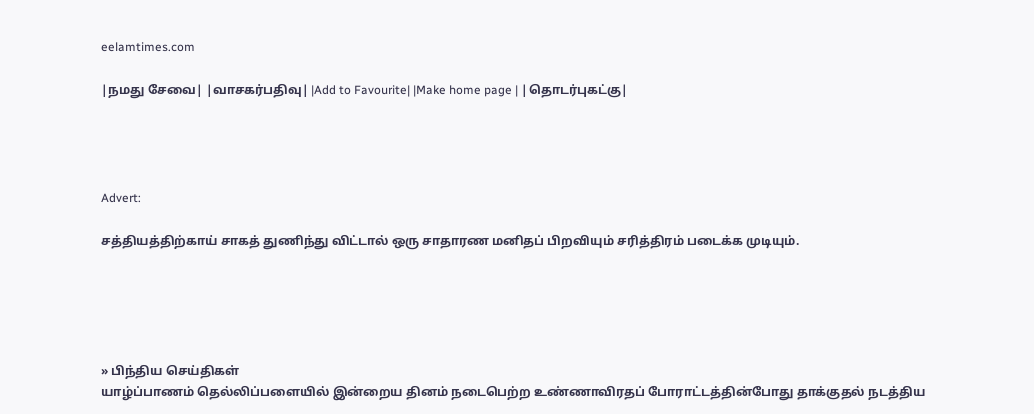eelamtimes.com

|நமது சேவை| |வாசகர்பதிவு| |Add to Favourite| |Make home page | |தொடர்புகட்கு|




Advert:

சத்தியத்திற்காய் சாகத் துணிந்து விட்டால் ஒரு சாதாரண மனிதப் பிறவியும் சரித்திரம் படைக்க முடியும்.





» பிந்திய செய்திகள்
யாழ்ப்பாணம் தெல்லிப்பளையில் இன்றைய தினம் நடைபெற்ற உண்ணாவிரதப் போராட்டத்தின்போது தாக்குதல் நடத்திய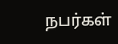நபர்கள்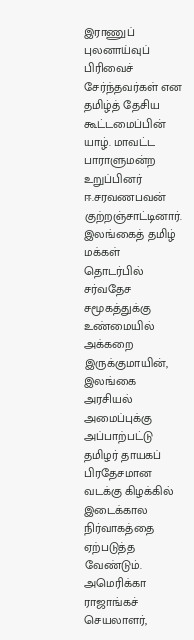இராணுப் புலனாய்வுப் பிரிவைச் சேர்ந்தவர்கள் என தமிழ்த் தேசிய கூட்டமைப்பின் யாழ். மாவட்ட பாராளுமன்ற உறுப்பினர் ஈ.சரவணபவன் குற்றஞ்சாட்டினார்.
இலங்கைத் தமிழ் மக்கள் தொடர்பில் சர்வதேச சமூகத்துக்கு உண்மையில் அக்கறை இருக்குமாயின், இலங்கை அரசியல் அமைப்புக்கு அப்பாற்பட்டு தமிழர் தாயகப் பிரதேசமான வடக்கு கிழக்கில் இடைக்கால நிர்வாகத்தை ஏற்படுத்த வேண்டும்.
அமெரிக்கா ராஜாங்கச் செயலாளர்,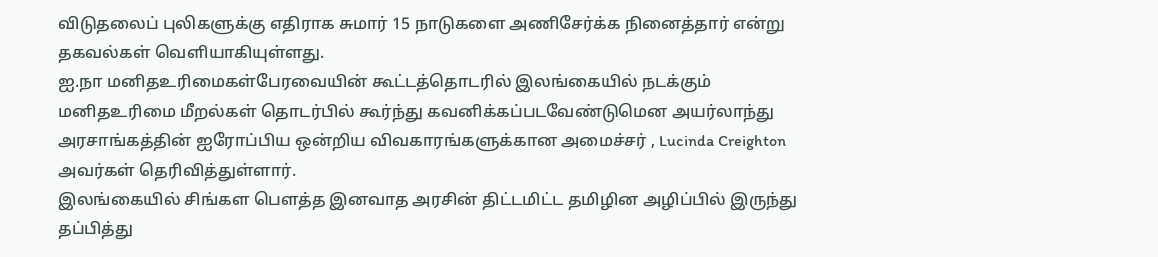விடுதலைப் புலிகளுக்கு எதிராக சுமார் 15 நாடுகளை அணிசேர்க்க நினைத்தார் என்று தகவல்கள் வெளியாகியுள்ளது.
ஐ.நா மனிதஉரிமைகள்பேரவையின் கூட்டத்தொடரில் இலங்கையில் நடக்கும் மனிதஉரிமை மீறல்கள் தொடர்பில் கூர்ந்து கவனிக்கப்படவேண்டுமென அயர்லாந்து அரசாங்கத்தின் ஐரோப்பிய ஒன்றிய விவகாரங்களுக்கான அமைச்சர் , Lucinda Creighton அவர்கள் தெரிவித்துள்ளார்.
இலங்கையில் சிங்கள பௌத்த இனவாத அரசின் திட்டமிட்ட தமிழின அழிப்பில் இருந்து தப்பித்து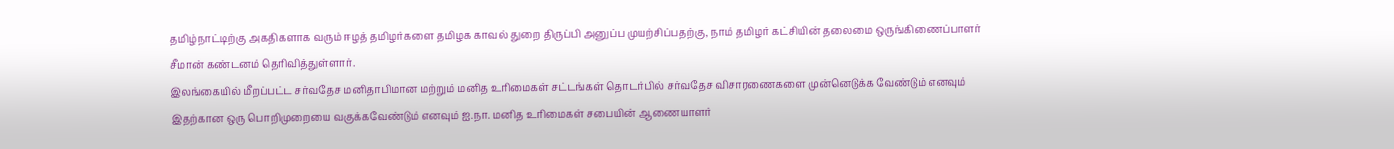தமிழ்நாட்டிற்கு அகதிகளாக வரும் ஈழத் தமிழர்களை தமிழக காவல் துறை திருப்பி அனுப்ப முயற்சிப்பதற்கு, நாம் தமிழர் கட்சியின் தலைமை ஒருங்கிணைப்பாளர் சீமான் கண்டனம் தெரிவித்துள்ளார்.
இலங்கையில் மீறப்பட்ட சர்வதேச மனிதாபிமான மற்றும் மனித உரிமைகள் சட்டங்கள் தொடர்பில் சர்வதேச விசாரணைகளை முன்னெடுக்க வேண்டும் எனவும் இதற்கான ஒரு பொறிமுறையை வகுக்கவேண்டும் எனவும் ஐ.நா. மனித உரிமைகள் சபையின் ஆணையாளர்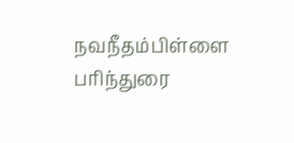நவநீதம்பிள்ளை பரிந்துரை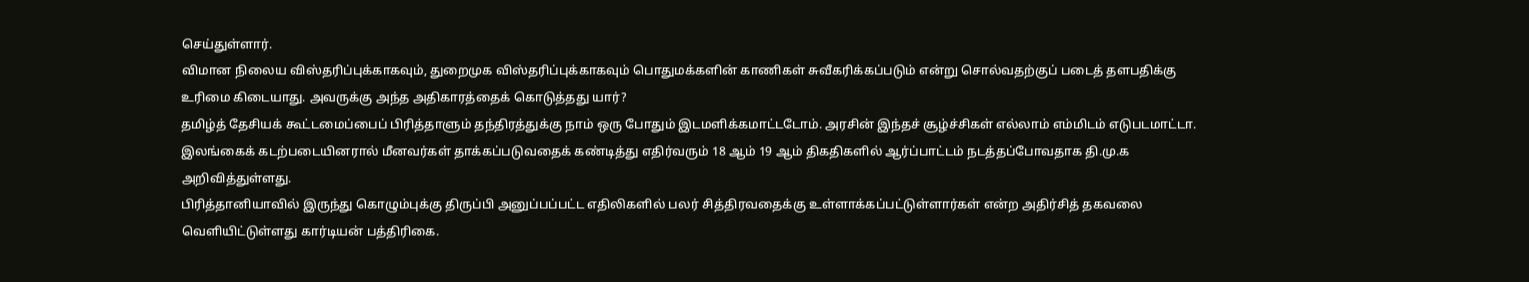செய்துள்ளார்.
விமான நிலைய விஸ்தரிப்புக்காகவும், துறைமுக விஸ்தரிப்புக்காகவும் பொதுமக்களின் காணிகள் சுவீகரிக்கப்படும் என்று சொல்வதற்குப் படைத் தளபதிக்கு உரிமை கிடையாது. அவருக்கு அந்த அதிகாரத்தைக் கொடுத்தது யார்?
தமிழ்த் தேசியக் கூட்டமைப்பைப் பிரித்தாளும் தந்திரத்துக்கு நாம் ஒரு போதும் இடமளிக்கமாட்டடோம். அரசின் இந்தச் சூழ்ச்சிகள் எல்லாம் எம்மிடம் எடுபடமாட்டா.
இலங்கைக் கடற்படையினரால் மீனவர்கள் தாக்கப்படுவதைக் கண்டித்து எதிர்வரும் 18 ஆம் 19 ஆம் திகதிகளில் ஆர்ப்பாட்டம் நடத்தப்போவதாக தி.மு.க அறிவித்துள்ளது.
பிரித்தானியாவில் இருந்து கொழும்புக்கு திருப்பி அனுப்பப்பட்ட எதிலிகளில் பலர் சித்திரவதைக்கு உள்ளாக்கப்பட்டுள்ளார்கள் என்ற அதிர்சித் தகவலை வெளியிட்டுள்ளது கார்டியன் பத்திரிகை.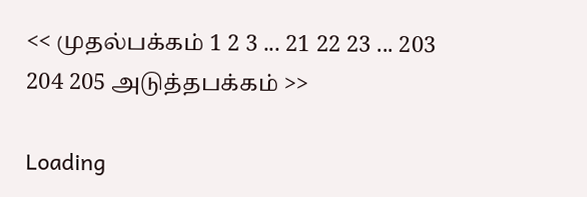<< முதல்பக்கம் 1 2 3 ... 21 22 23 ... 203 204 205 அடுத்தபக்கம் >>

Loading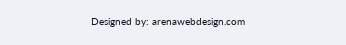Designed by: arenawebdesign.com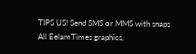TIPS US! Send SMS or MMS with snaps
All EelamTimes graphics,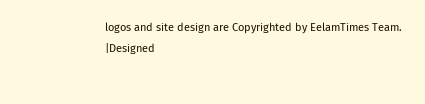logos and site design are Copyrighted by EelamTimes Team.
|Designed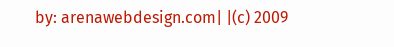by: arenawebdesign.com| |(c) 2009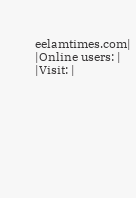eelamtimes.com|
|Online users: | |Visit: |